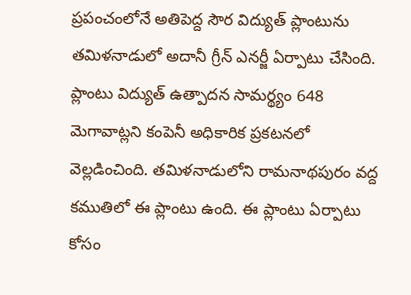ప్రపంచంలోనే అతిపెద్ద సౌర విద్యుత్ ప్లాంటును తమిళనాడులో అదానీ గ్రీన్ ఎనర్జీ ఏర్పాటు చేసింది. ప్లాంటు విద్యుత్ ఉత్పాదన సామర్థ్యం 648 మెగావాట్లని కంపెనీ అధికారిక ప్రకటనలో వెల్లడించింది. తమిళనాడులోని రామనాథపురం వద్ద కముతిలో ఈ ప్లాంటు ఉంది. ఈ ప్లాంటు ఏర్పాటు కోసం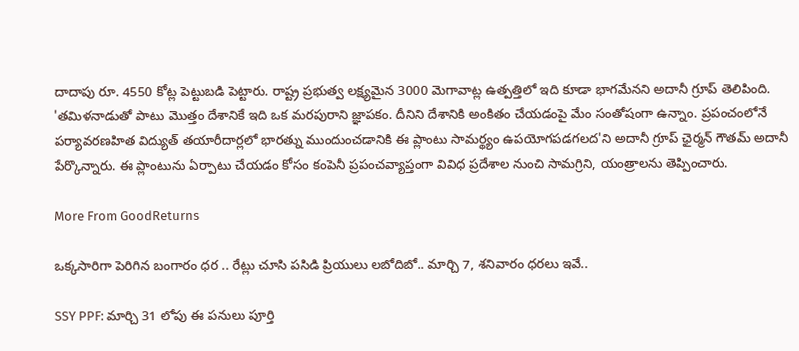దాదాపు రూ. 4550 కోట్ల పెట్టుబడి పెట్టారు. రాష్ట్ర ప్రభుత్వ లక్ష్యమైన 3000 మెగావాట్ల ఉత్పత్తిలో ఇది కూడా భాగమేనని అదానీ గ్రూప్ తెలిపింది. 'తమిళనాడుతో పాటు మొత్తం దేశానికే ఇది ఒక మరపురాని జ్ఞాపకం. దీనిని దేశానికి అంకితం చేయడంపై మేం సంతోషంగా ఉన్నాం. ప్రపంచంలోనే పర్యావరణహిత విద్యుత్ తయారీదార్లలో భారత్ను ముందుంచడానికి ఈ ప్లాంటు సామర్థ్యం ఉపయోగపడగలద'ని అదానీ గ్రూప్ ఛైర్మన్ గౌతమ్ అదానీ పేర్కొన్నారు. ఈ ప్లాంటును ఏర్పాటు చేయడం కోసం కంపెనీ ప్రపంచవ్యాప్తంగా వివిధ ప్రదేశాల నుంచి సామగ్రిని, యంత్రాలను తెప్పించారు.

More From GoodReturns

ఒక్కసారిగా పెరిగిన బంగారం ధర .. రేట్లు చూసి పసిడి ప్రియులు లబోదిబో.. మార్చి 7, శనివారం ధరలు ఇవే..

SSY PPF: మార్చి 31 లోపు ఈ పనులు పూర్తి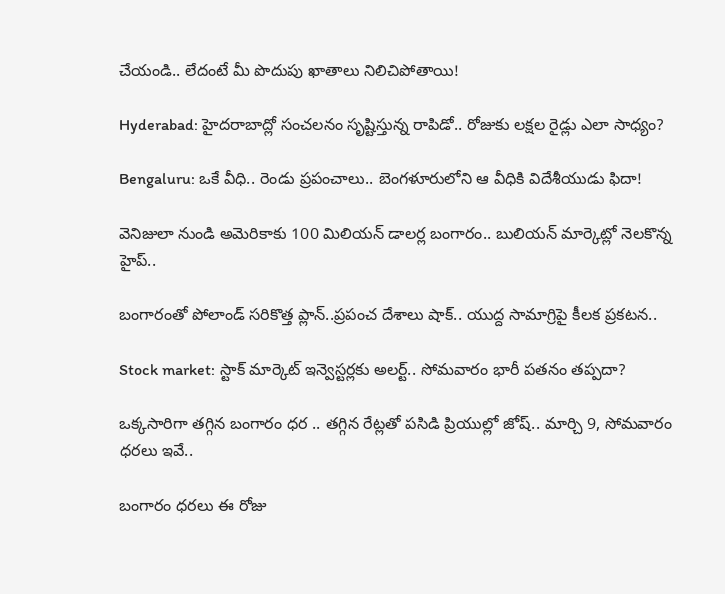చేయండి.. లేదంటే మీ పొదుపు ఖాతాలు నిలిచిపోతాయి!

Hyderabad: హైదరాబాద్లో సంచలనం సృష్టిస్తున్న రాపిడో.. రోజుకు లక్షల రైడ్లు ఎలా సాధ్యం?

Bengaluru: ఒకే వీధి.. రెండు ప్రపంచాలు.. బెంగళూరులోని ఆ వీధికి విదేశీయుడు ఫిదా!

వెనిజులా నుండి అమెరికాకు 100 మిలియన్ డాలర్ల బంగారం.. బులియన్ మార్కెట్లో నెలకొన్న హైప్..

బంగారంతో పోలాండ్ సరికొత్త ప్లాన్..ప్రపంచ దేశాలు షాక్.. యుద్ద సామాగ్రిపై కీలక ప్రకటన..

Stock market: స్టాక్ మార్కెట్ ఇన్వెస్టర్లకు అలర్ట్.. సోమవారం భారీ పతనం తప్పదా?

ఒక్కసారిగా తగ్గిన బంగారం ధర .. తగ్గిన రేట్లతో పసిడి ప్రియుల్లో జోష్.. మార్చి 9, సోమవారం ధరలు ఇవే..

బంగారం ధరలు ఈ రోజు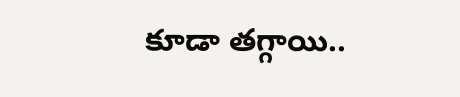కూడా తగ్గాయి..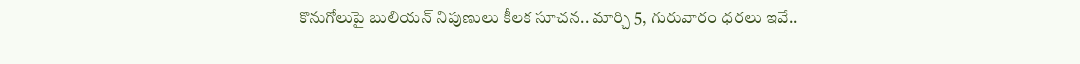కొనుగోలుపై బులియన్ నిపుణులు కీలక సూచన.. మార్చి 5, గురువారం ధరలు ఇవే..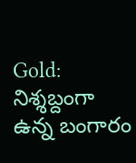Gold: నిశ్శబ్దంగా ఉన్న బంగారం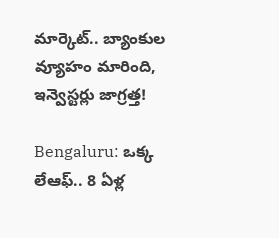మార్కెట్.. బ్యాంకుల వ్యూహం మారింది, ఇన్వెస్టర్లు జాగ్రత్త!

Bengaluru: ఒక్క లేఆఫ్.. 8 ఏళ్ల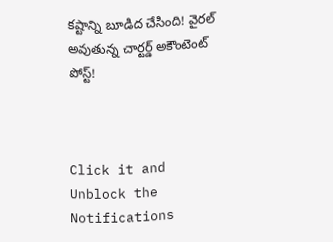కష్టాన్ని బూడిద చేసింది! వైరల్ అవుతున్న చార్టర్డ్ అకౌంటెంట్ పోస్ట్!



Click it and Unblock the Notifications